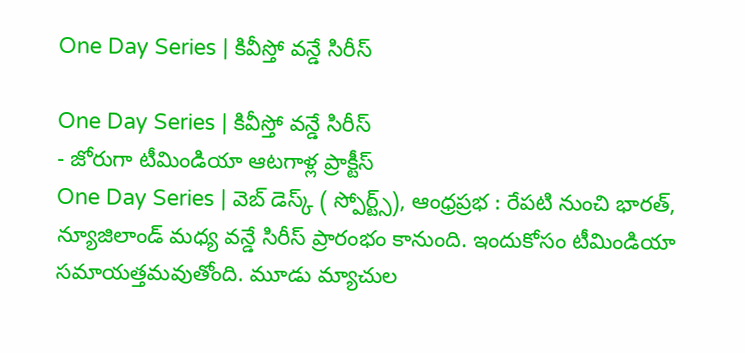One Day Series | కివీస్తో వన్డే సిరీస్

One Day Series | కివీస్తో వన్డే సిరీస్
- జోరుగా టీమిండియా ఆటగాళ్ల ప్రాక్టీస్
One Day Series | వెబ్ డెస్క్ ( స్పోర్ట్స్), ఆంధ్రప్రభ : రేపటి నుంచి భారత్, న్యూజిలాండ్ మధ్య వన్డే సిరీస్ ప్రారంభం కానుంది. ఇందుకోసం టీమిండియా సమాయత్తమవుతోంది. మూడు మ్యాచుల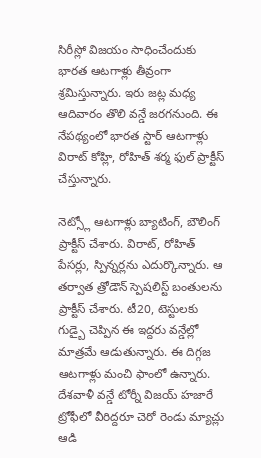సిరీస్లో విజయం సాధించేందుకు భారత ఆటగాళ్లు తీవ్రంగా శ్రమిస్తున్నారు. ఇరు జట్ల మధ్య ఆదివారం తొలి వన్డే జరగనుంది. ఈ నేపథ్యంలో భారత స్టార్ ఆటగాళ్లు విరాట్ కోహ్లి, రోహిత్ శర్మ ఫుల్ ప్రాక్టీస్ చేస్తున్నారు.

నెట్స్లో ఆటగాళ్లు బ్యాటింగ్, బౌలింగ్ ప్రాక్టీస్ చేశారు. విరాట్, రోహిత్ పేసర్లు, స్పిన్నర్లను ఎదుర్కొన్నారు. ఆ తర్వాత త్రోడౌన్ స్పెషలిస్ట్ బంతులను ప్రాక్టీస్ చేశారు. టీ20, టెస్టులకు గుడ్బై చెప్పిన ఈ ఇద్దరు వన్డేల్లో మాత్రమే ఆడుతున్నారు. ఈ దిగ్గజ ఆటగాళ్లు మంచి ఫాంలో ఉన్నారు. దేశవాళీ వన్డే టోర్నీ విజయ్ హజారే ట్రోఫీలో వీరిద్దరూ చెరో రెండు మ్యాచ్లు ఆడి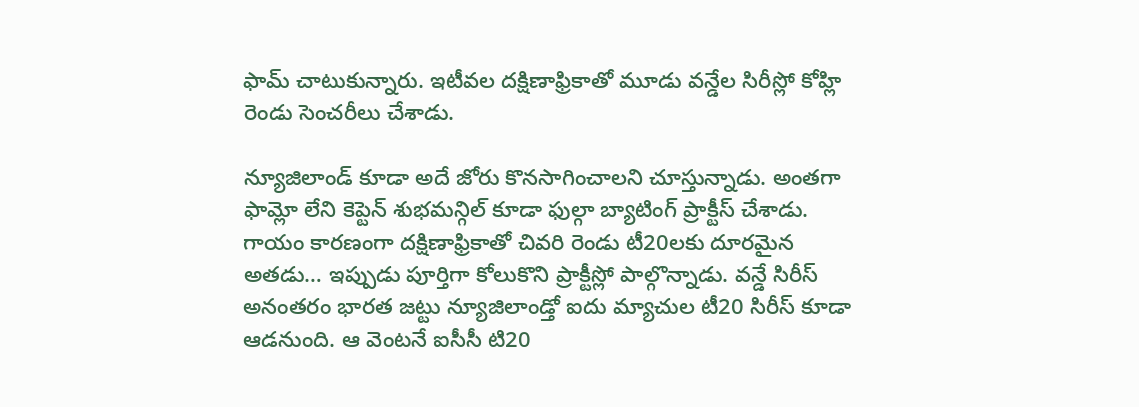ఫామ్ చాటుకున్నారు. ఇటీవల దక్షిణాఫ్రికాతో మూడు వన్డేల సిరీస్లో కోహ్లి రెండు సెంచరీలు చేశాడు.

న్యూజిలాండ్ కూడా అదే జోరు కొనసాగించాలని చూస్తున్నాడు. అంతగా ఫామ్లో లేని కెప్టెన్ శుభమన్గిల్ కూడా ఫుల్గా బ్యాటింగ్ ప్రాక్టీస్ చేశాడు. గాయం కారణంగా దక్షిణాఫ్రికాతో చివరి రెండు టీ20లకు దూరమైన అతడు… ఇప్పుడు పూర్తిగా కోలుకొని ప్రాక్టీస్లో పాల్గొన్నాడు. వన్డే సిరీస్ అనంతరం భారత జట్టు న్యూజిలాండ్తో ఐదు మ్యాచుల టీ20 సిరీస్ కూడా ఆడనుంది. ఆ వెంటనే ఐసీసీ టి20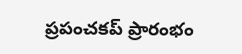ప్రపంచకప్ ప్రారంభం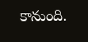కానుంది.